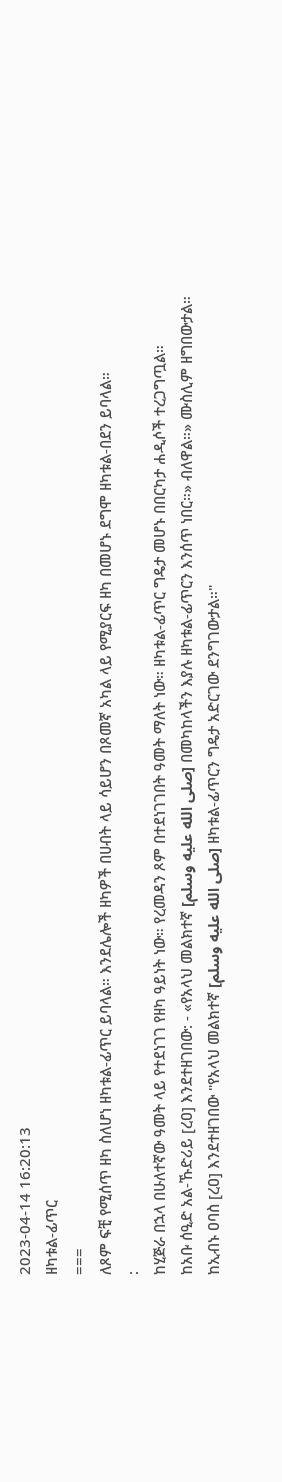2023-04-14 16:20:13
ዘካቱል‐ፊጥር
===
ለጾም ፍቺ የሚሰጥ ዘካ ስለሆነ ዘካቱል‐ፊጥር ይባላል። እንደሌሎች ዘካዎች በሀብት ላይ ሳይሆን በጾመኛ አካል ላይ የሚያርፍ ዘካ በመሆኑ ደግሞ ዘካቱል‐በደን ይባላል።
:
ከሂጅራ በኋላ በሁለተኛው ዓመት ላይ የተደነገገ የዘካ ዓይነት ነው። የረመዳን ጾም በተደነገገበት ዓመት ማለት ነው። ዘካቱል‐ፊጥር ግዴታ መሆኑ በበርካታ ሐዲሶች ተረጋግጧል።
ከአቡ ሰዒድ አል‐ኹድሪይ [ረዐ] እንደተዘገበው: ‐ «የአላህ መልክተኛ [صلى الله عليه وسلم] በመካከላችን እያሉ ዘካቱል‐ፊጥርን እንሰጥ ነበር።» ብለዋል።» ሙስሊም ዘግበውታል።
ከኢብኑ ዐባስ [ረዐ] እንደተዘገበው "የአላህ መልክተኛ [صلى الله عليه وسلم] ዘካቱል‐ፊጥርን ግዴታ አድርገው ደንግገውታል።"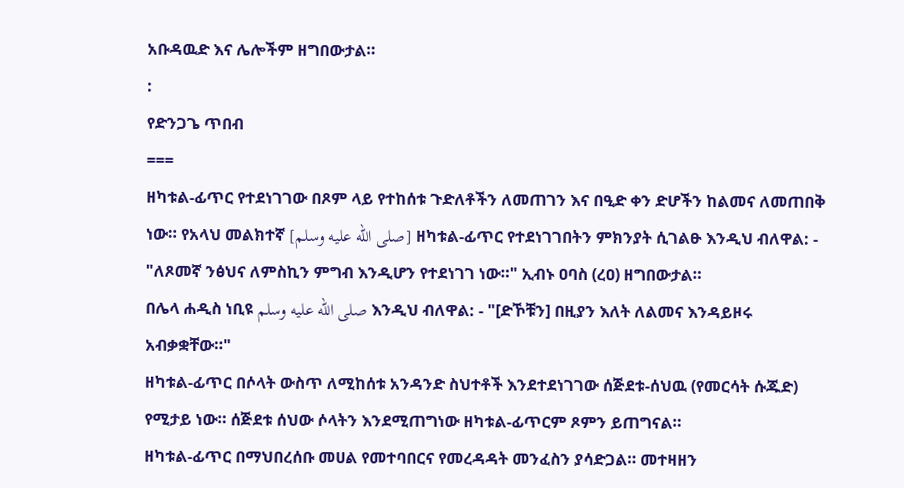አቡዳዉድ እና ሌሎችም ዘግበውታል።
:
የድንጋጌ ጥበብ
===
ዘካቱል‐ፊጥር የተደነገገው በጾም ላይ የተከሰቱ ጉድለቶችን ለመጠገን እና በዒድ ቀን ድሆችን ከልመና ለመጠበቅ ነው። የአላህ መልክተኛ [صلى الله عليه وسلم] ዘካቱል‐ፊጥር የተደነገገበትን ምክንያት ሲገልፁ እንዲህ ብለዋል: ‐ "ለጾመኛ ንፅህና ለምስኪን ምግብ እንዲሆን የተደነገገ ነው።" ኢብኑ ዐባስ (ረዐ) ዘግበውታል።
በሌላ ሐዲስ ነቢዩ صلى الله عليه وسلم እንዲህ ብለዋል: ‐ "[ድኾቹን] በዚያን እለት ለልመና እንዳይዞሩ አብቃቋቸው።"
ዘካቱል‐ፊጥር በሶላት ውስጥ ለሚከሰቱ አንዳንድ ስህተቶች እንደተደነገገው ሰጅደቱ‐ሰህዉ (የመርሳት ሱጁድ) የሚታይ ነው። ሰጅደቱ ሰህው ሶላትን እንደሚጠግነው ዘካቱል‐ፊጥርም ጾምን ይጠግናል።
ዘካቱል‐ፊጥር በማህበረሰቡ መሀል የመተባበርና የመረዳዳት መንፈስን ያሳድጋል። መተዛዘን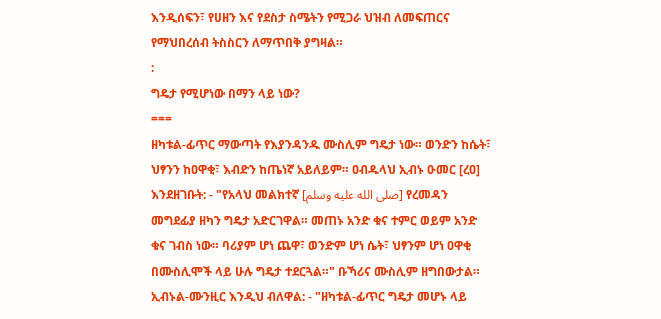እንዲሰፍን፣ የሀዘን እና የደስታ ስሜትን የሚጋራ ህዝብ ለመፍጠርና የማህበረሰብ ትስስርን ለማጥበቅ ያግዛል።
:
ግዴታ የሚሆነው በማን ላይ ነው?
===
ዘካቱል‐ፊጥር ማውጣት የእያንዳንዱ ሙስሊም ግዴታ ነው። ወንድን ከሴት፣ ህፃንን ከዐዋቂ፣ እብድን ከጤነኛ አይለይም። ዐብዱላህ ኢብኑ ዑመር [ረዐ] እንደዘገቡት: ‐ "የአላህ መልክተኛ [صلى الله عليه وسلم] የረመዳን መግደፊያ ዘካን ግዴታ አድርገዋል። መጠኑ አንድ ቁና ተምር ወይም አንድ ቁና ገብስ ነው። ባሪያም ሆነ ጨዋ፣ ወንድም ሆነ ሴት፣ ህፃንም ሆነ ዐዋቂ በሙስሊሞች ላይ ሁሉ ግዴታ ተደርጓል።" ቡኻሪና ሙስሊም ዘግበውታል።
ኢብኑል‐ሙንዚር እንዲህ ብለዋል: ‐ "ዘካቱል‐ፊጥር ግዴታ መሆኑ ላይ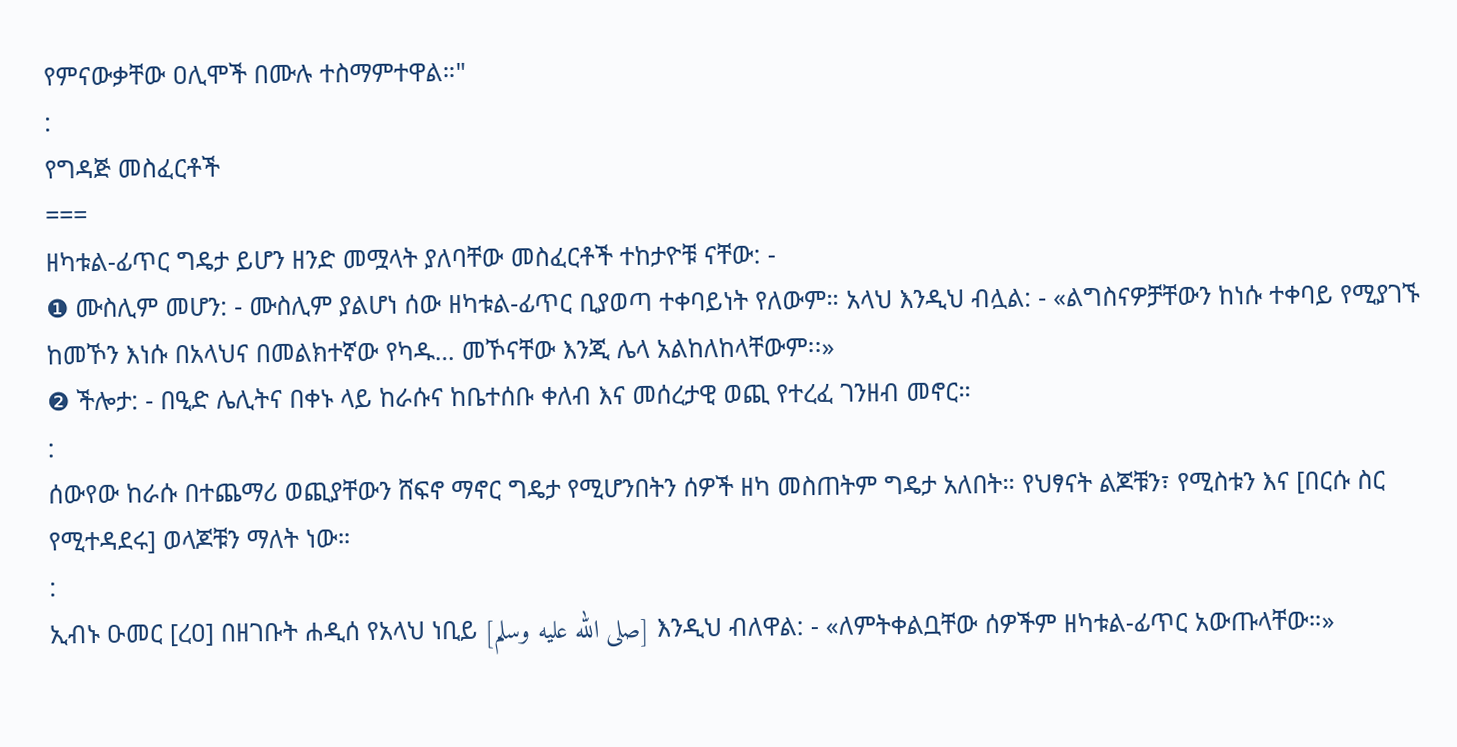የምናውቃቸው ዐሊሞች በሙሉ ተስማምተዋል።"
:
የግዳጅ መስፈርቶች
===
ዘካቱል‐ፊጥር ግዴታ ይሆን ዘንድ መሟላት ያለባቸው መስፈርቶች ተከታዮቹ ናቸው: ‐
❶ ሙስሊም መሆን: ‐ ሙስሊም ያልሆነ ሰው ዘካቱል‐ፊጥር ቢያወጣ ተቀባይነት የለውም። አላህ እንዲህ ብሏል: ‐ «ልግስናዎቻቸውን ከነሱ ተቀባይ የሚያገኙ ከመኾን እነሱ በአላህና በመልክተኛው የካዱ… መኾናቸው እንጂ ሌላ አልከለከላቸውም፡፡»
❷ ችሎታ: ‐ በዒድ ሌሊትና በቀኑ ላይ ከራሱና ከቤተሰቡ ቀለብ እና መሰረታዊ ወጪ የተረፈ ገንዘብ መኖር።
:
ሰውየው ከራሱ በተጨማሪ ወጪያቸውን ሸፍኖ ማኖር ግዴታ የሚሆንበትን ሰዎች ዘካ መስጠትም ግዴታ አለበት። የህፃናት ልጆቹን፣ የሚስቱን እና [በርሱ ስር የሚተዳደሩ] ወላጆቹን ማለት ነው።
:
ኢብኑ ዑመር [ረዐ] በዘገቡት ሐዲሰ የአላህ ነቢይ [صلى الله عليه وسلم] እንዲህ ብለዋል: ‐ «ለምትቀልቧቸው ሰዎችም ዘካቱል‐ፊጥር አውጡላቸው።»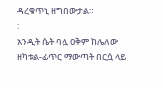ዳረቁጥኒ ዘግበውታል።
:
አንዲት ሴት ባሏ ዐቅም ከሌለው ዘካቱል‐ፊጥር ማውጣት በርሷ ላይ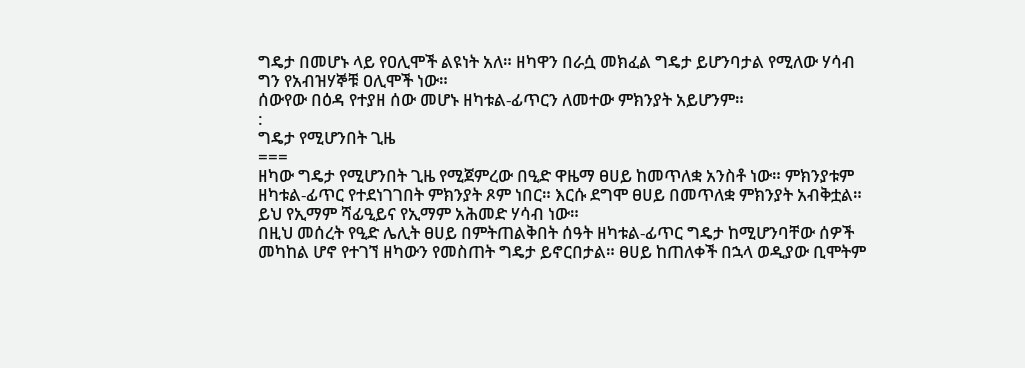ግዴታ በመሆኑ ላይ የዐሊሞች ልዩነት አለ። ዘካዋን በራሷ መክፈል ግዴታ ይሆንባታል የሚለው ሃሳብ ግን የአብዝሃኞቹ ዐሊሞች ነው።
ሰውየው በዕዳ የተያዘ ሰው መሆኑ ዘካቱል‐ፊጥርን ለመተው ምክንያት አይሆንም።
:
ግዴታ የሚሆንበት ጊዜ
===
ዘካው ግዴታ የሚሆንበት ጊዜ የሚጀምረው በዒድ ዋዜማ ፀሀይ ከመጥለቋ አንስቶ ነው። ምክንያቱም ዘካቱል‐ፊጥር የተደነገገበት ምክንያት ጾም ነበር። እርሱ ደግሞ ፀሀይ በመጥለቋ ምክንያት አብቅቷል። ይህ የኢማም ሻፊዒይና የኢማም አሕመድ ሃሳብ ነው።
በዚህ መሰረት የዒድ ሌሊት ፀሀይ በምትጠልቅበት ሰዓት ዘካቱል‐ፊጥር ግዴታ ከሚሆንባቸው ሰዎች መካከል ሆኖ የተገኘ ዘካውን የመስጠት ግዴታ ይኖርበታል። ፀሀይ ከጠለቀች በኋላ ወዲያው ቢሞትም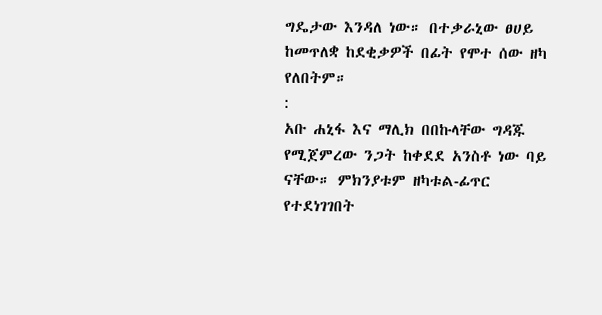ግዴታው እንዳለ ነው። በተቃራኒው ፀሀይ ከመጥለቋ ከደቂቃዎች በፊት የሞተ ሰው ዘካ የለበትም።
:
አቡ ሐኒፋ እና ማሊክ በበኩላቸው ግዳጁ የሚጀምረው ንጋት ከቀደደ አንስቶ ነው ባይ ናቸው። ምክንያቱም ዘካቱል‐ፊጥር የተደነገገበት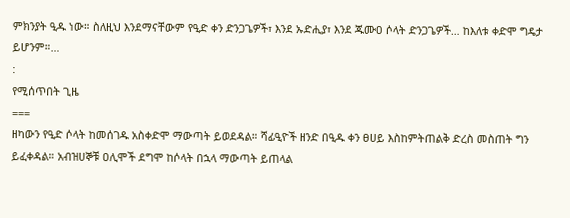ምክንያት ዒዱ ነው። ስለዚህ እንደማናቸውም የዒድ ቀን ድንጋጌዎች፣ እንደ ኡድሒያ፣ እንደ ጁሙዐ ሶላት ድንጋጌዎች… ከእለቱ ቀድሞ ግዴታ ይሆንም።…
:
የሚሰጥበት ጊዜ
===
ዘካውን የዒድ ሶላት ከመሰገዱ አስቀድሞ ማውጣት ይወደዳል። ሻፊዒዮች ዘንድ በዒዱ ቀን ፀሀይ እስከምትጠልቅ ድረስ መስጠት ግን ይፈቀዳል። አብዝሀኞቹ ዐሊሞች ደግሞ ከሶላት በኋላ ማውጣት ይጠላል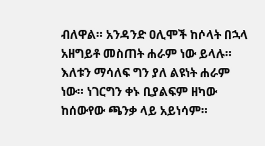ብለዋል። አንዳንድ ዐሊሞች ከሶላት በኋላ አዘግይቶ መስጠት ሐራም ነው ይላሉ። እለቱን ማሳለፍ ግን ያለ ልዩነት ሐራም ነው። ነገርግን ቀኑ ቢያልፍም ዘካው ከሰውየው ጫንቃ ላይ አይነሳም።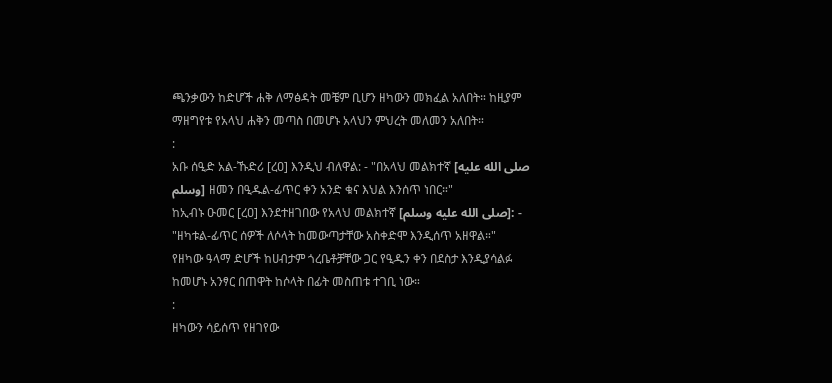ጫንቃውን ከድሆች ሐቅ ለማፅዳት መቼም ቢሆን ዘካውን መክፈል አለበት። ከዚያም ማዘግየቱ የአላህ ሐቅን መጣስ በመሆኑ አላህን ምህረት መለመን አለበት።
:
አቡ ሰዒድ አል‐ኹድሪ [ረዐ] እንዲህ ብለዋል: ‐ "በአላህ መልክተኛ [صلى الله عليه وسلم] ዘመን በዒዱል‐ፊጥር ቀን አንድ ቁና እህል እንሰጥ ነበር።"
ከኢብኑ ዑመር [ረዐ] እንደተዘገበው የአላህ መልክተኛ [صلى الله عليه وسلم]: ‐ "ዘካቱል‐ፊጥር ሰዎች ለሶላት ከመውጣታቸው አስቀድሞ እንዲሰጥ አዘዋል።"
የዘካው ዓላማ ድሆች ከሀብታም ጎረቤቶቻቸው ጋር የዒዱን ቀን በደስታ እንዲያሳልፉ ከመሆኑ አንፃር በጠዋት ከሶላት በፊት መስጠቱ ተገቢ ነው።
:
ዘካውን ሳይሰጥ የዘገየው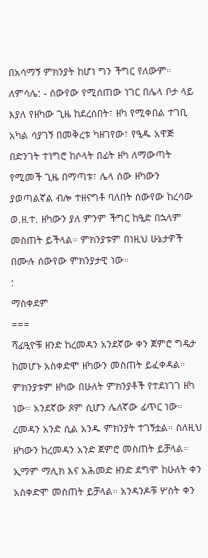በአሳማኝ ምክንያት ከሆነ ግን ችግር የለውም። ለምሳሌ: ‐ ሰውየው የሚሰጠው ነገር በሌላ ቦታ ላይ እያለ የዘካው ጊዜ ከደረሰበት፣ ዘካ የሚቀበል ተገቢ አካል ሳያገኝ በመቅረቱ ካዘገየው፣ የዒዱ አዋጅ በድንገት ተነግሮ ከሶላት በፊት ዘካ ለማውጣት የሚመች ጊዜ በማጣቱ፣ ሌላ ሰው ዘካውን ያወጣልኛል ብሎ ተዘናግቶ ባለበት ሰውየው ከረሳው ወ.ዘ.ተ. ዘካውን ያለ ምንም ችግር ከዒድ በኋላም መስጠት ይችላል። ምክንያቱም በነዚህ ሁኔታዎች በሙሉ ሰውየው ምክንያታዊ ነው።
:
ማስቀደም
===
ሻፊዒዮቹ ዘንድ ከረመዳን አንደኛው ቀን ጀምሮ ግዴታ ከመሆኑ አስቀድሞ ዘካውን መስጠት ይፈቀዳል። ምክንያቱም ዘካው በሁለት ምክንያቶች የተደነገገ ዘካ ነው። አንደኛው ጾም ሲሆን ሌለኛው ፊጥር ነው። ረመዳን አንድ ሲል አንዱ ምክንያት ተገኝቷል። ስለዚህ ዘካውን ከረመዳን አንድ ጀምሮ መስጠት ይቻላል።
ኢማም ማሊክ እና አሕመድ ዘንድ ደግሞ ከሁለት ቀን አስቀድሞ መስጠት ይቻላል። አንዳንዶቹ ሦስት ቀን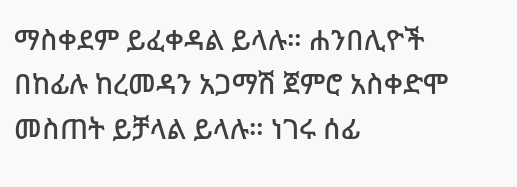ማስቀደም ይፈቀዳል ይላሉ። ሐንበሊዮች በከፊሉ ከረመዳን አጋማሽ ጀምሮ አስቀድሞ መስጠት ይቻላል ይላሉ። ነገሩ ሰፊ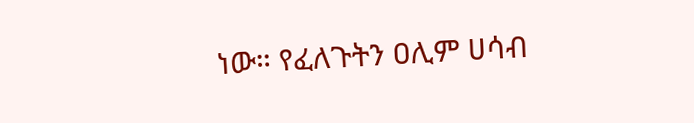ነው። የፈለጉትን ዐሊም ሀሳብ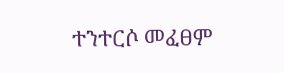ተንተርሶ መፈፀም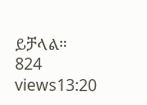ይቻላል።
824 views13:20